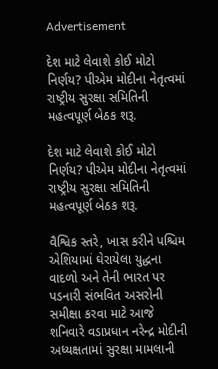Advertisement

દેશ માટે લેવાશે કોઈ મોટો નિર્ણય? પીએમ મોદીના નેતૃત્વમાં રાષ્ટ્રીય સુરક્ષા સમિતિની મહત્વપૂર્ણ બેઠક શરૂ.

દેશ માટે લેવાશે કોઈ મોટો નિર્ણય? પીએમ મોદીના નેતૃત્વમાં રાષ્ટ્રીય સુરક્ષા સમિતિની મહત્વપૂર્ણ બેઠક શરૂ.

વૈશ્વિક સ્તરે, ખાસ કરીને પશ્ચિમ એશિયામાં ઘેરાયેલા યુદ્ધના વાદળો અને તેની ભારત પર પડનારી સંભવિત અસરોની સમીક્ષા કરવા માટે આજે શનિવારે વડાપ્રધાન નરેન્દ્ર મોદીની અધ્યક્ષતામાં સુરક્ષા મામલાની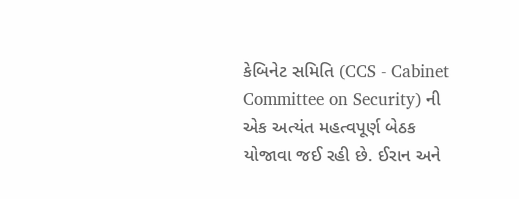કેબિનેટ સમિતિ (CCS - Cabinet Committee on Security) ની એક અત્યંત મહત્વપૂર્ણ બેઠક યોજાવા જઈ રહી છે. ઈરાન અને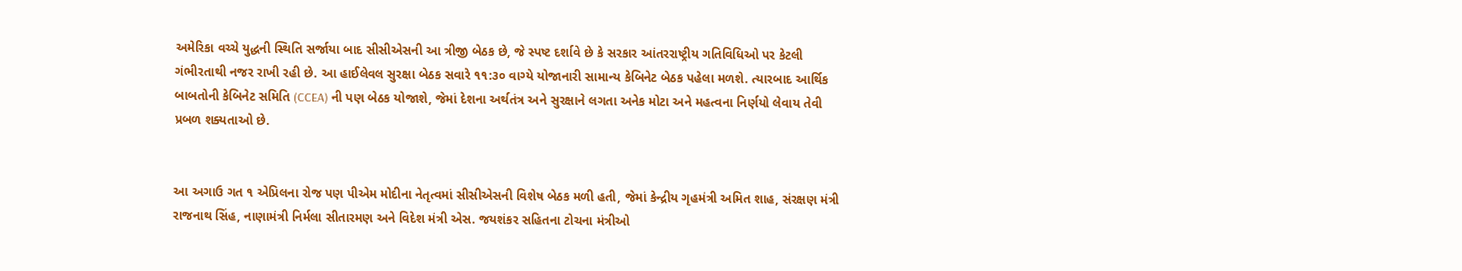અમેરિકા વચ્ચે યુદ્ધની સ્થિતિ સર્જાયા બાદ સીસીએસની આ ત્રીજી બેઠક છે, જે સ્પષ્ટ દર્શાવે છે કે સરકાર આંતરરાષ્ટ્રીય ગતિવિધિઓ પર કેટલી ગંભીરતાથી નજર રાખી રહી છે. આ હાઈલેવલ સુરક્ષા બેઠક સવારે ૧૧:૩૦ વાગ્યે યોજાનારી સામાન્ય કેબિનેટ બેઠક પહેલા મળશે. ત્યારબાદ આર્થિક બાબતોની કેબિનેટ સમિતિ (CCEA) ની પણ બેઠક યોજાશે, જેમાં દેશના અર્થતંત્ર અને સુરક્ષાને લગતા અનેક મોટા અને મહત્વના નિર્ણયો લેવાય તેવી પ્રબળ શક્યતાઓ છે.


આ અગાઉ ગત ૧ એપ્રિલના રોજ પણ પીએમ મોદીના નેતૃત્વમાં સીસીએસની વિશેષ બેઠક મળી હતી, જેમાં કેન્દ્રીય ગૃહમંત્રી અમિત શાહ, સંરક્ષણ મંત્રી રાજનાથ સિંહ, નાણામંત્રી નિર્મલા સીતારમણ અને વિદેશ મંત્રી એસ. જયશંકર સહિતના ટોચના મંત્રીઓ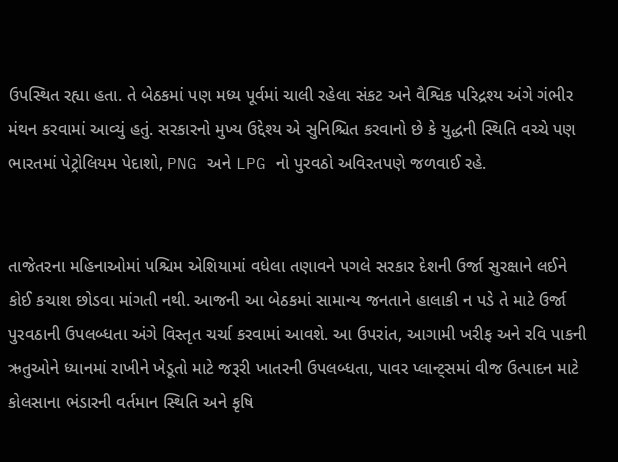ઉપસ્થિત રહ્યા હતા. તે બેઠકમાં પણ મધ્ય પૂર્વમાં ચાલી રહેલા સંકટ અને વૈશ્વિક પરિદ્રશ્ય અંગે ગંભીર મંથન કરવામાં આવ્યું હતું. સરકારનો મુખ્ય ઉદ્દેશ્ય એ સુનિશ્ચિત કરવાનો છે કે યુદ્ધની સ્થિતિ વચ્ચે પણ ભારતમાં પેટ્રોલિયમ પેદાશો, PNG અને LPG નો પુરવઠો અવિરતપણે જળવાઈ રહે.


તાજેતરના મહિનાઓમાં પશ્ચિમ એશિયામાં વધેલા તણાવને પગલે સરકાર દેશની ઉર્જા સુરક્ષાને લઈને કોઈ કચાશ છોડવા માંગતી નથી. આજની આ બેઠકમાં સામાન્ય જનતાને હાલાકી ન પડે તે માટે ઉર્જા પુરવઠાની ઉપલબ્ધતા અંગે વિસ્તૃત ચર્ચા કરવામાં આવશે. આ ઉપરાંત, આગામી ખરીફ અને રવિ પાકની ઋતુઓને ધ્યાનમાં રાખીને ખેડૂતો માટે જરૂરી ખાતરની ઉપલબ્ધતા, પાવર પ્લાન્ટ્સમાં વીજ ઉત્પાદન માટે કોલસાના ભંડારની વર્તમાન સ્થિતિ અને કૃષિ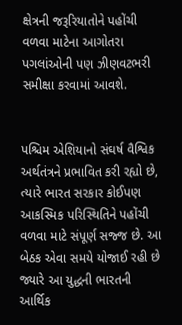ક્ષેત્રની જરૂરિયાતોને પહોંચી વળવા માટેના આગોતરા પગલાંઓની પણ ઝીણવટભરી સમીક્ષા કરવામાં આવશે.


પશ્ચિમ એશિયાનો સંઘર્ષ વૈશ્વિક અર્થતંત્રને પ્રભાવિત કરી રહ્યો છે, ત્યારે ભારત સરકાર કોઈપણ આકસ્મિક પરિસ્થિતિને પહોંચી વળવા માટે સંપૂર્ણ સજ્જ છે. આ બેઠક એવા સમયે યોજાઈ રહી છે જ્યારે આ યુદ્ધની ભારતની આર્થિક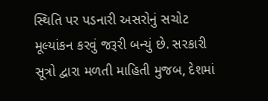સ્થિતિ પર પડનારી અસરોનું સચોટ મૂલ્યાંકન કરવું જરૂરી બન્યું છે. સરકારી સૂત્રો દ્વારા મળતી માહિતી મુજબ, દેશમાં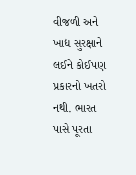વીજળી અને ખાદ્ય સુરક્ષાને લઈને કોઈપણ પ્રકારનો ખતરો નથી. ભારત પાસે પૂરતા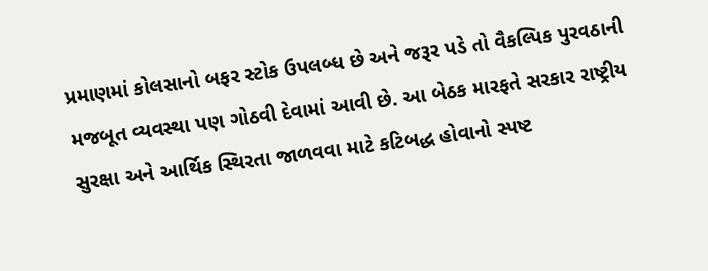પ્રમાણમાં કોલસાનો બફર સ્ટોક ઉપલબ્ધ છે અને જરૂર પડે તો વૈકલ્પિક પુરવઠાની મજબૂત વ્યવસ્થા પણ ગોઠવી દેવામાં આવી છે. આ બેઠક મારફતે સરકાર રાષ્ટ્રીય સુરક્ષા અને આર્થિક સ્થિરતા જાળવવા માટે કટિબદ્ધ હોવાનો સ્પષ્ટ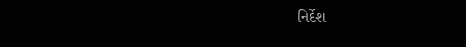નિર્દેશ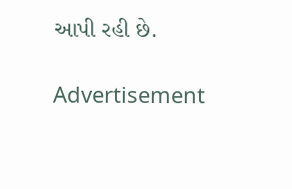આપી રહી છે.

Advertisement